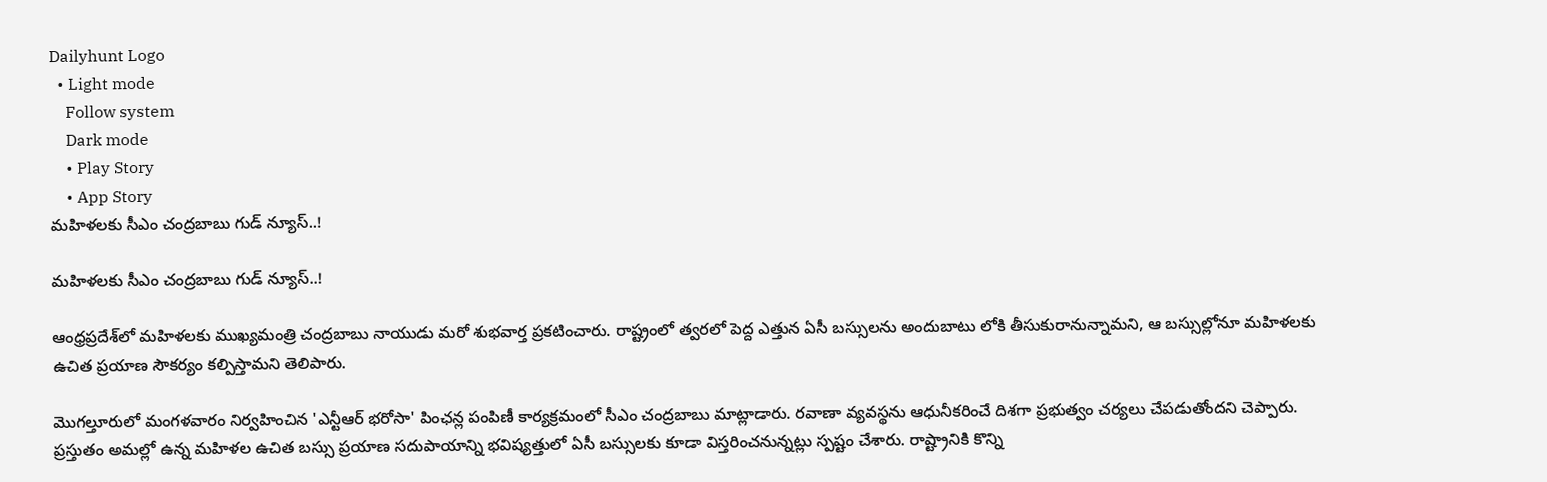Dailyhunt Logo
  • Light mode
    Follow system
    Dark mode
    • Play Story
    • App Story
మహిళలకు సీఎం చంద్రబాబు గుడ్ న్యూస్..!

మహిళలకు సీఎం చంద్రబాబు గుడ్ న్యూస్..!

ఆంధ్రప్రదేశ్‌లో మహిళలకు ముఖ్యమంత్రి చంద్రబాబు నాయుడు మరో శుభవార్త ప్రకటించారు. రాష్ట్రంలో త్వరలో పెద్ద ఎత్తున ఏసీ బస్సులను అందుబాటు లోకి తీసుకురానున్నామని, ఆ బస్సుల్లోనూ మహిళలకు ఉచిత ప్రయాణ సౌకర్యం కల్పిస్తామని తెలిపారు.

మొగల్తూరులో మంగళవారం నిర్వహించిన 'ఎన్టీఆర్ భరోసా' పింఛన్ల పంపిణీ కార్యక్రమంలో సీఎం చంద్రబాబు మాట్లాడారు. రవాణా వ్యవస్థను ఆధునీకరించే దిశగా ప్రభుత్వం చర్యలు చేపడుతోందని చెప్పారు. ప్రస్తుతం అమల్లో ఉన్న మహిళల ఉచిత బస్సు ప్రయాణ సదుపాయాన్ని భవిష్యత్తులో ఏసీ బస్సులకు కూడా విస్తరించనున్నట్లు స్పష్టం చేశారు. రాష్ట్రానికి కొన్ని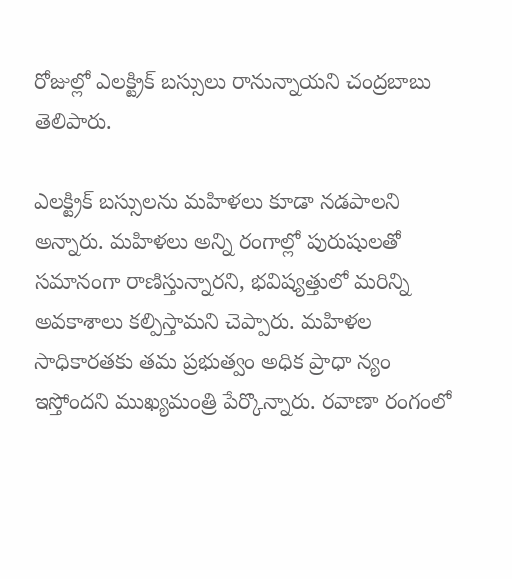రోజుల్లో ఎలక్ట్రిక్ బస్సులు రానున్నాయని చంద్రబాబు తెలిపారు.

ఎలక్ట్రిక్ బస్సులను మహిళలు కూడా నడపాలని అన్నారు. మహిళలు అన్ని రంగాల్లో పురుషులతో సమానంగా రాణిస్తున్నారని, భవిష్యత్తులో మరిన్ని అవకాశాలు కల్పిస్తామని చెప్పారు. మహిళల సాధికారతకు తమ ప్రభుత్వం అధిక ప్రాధా న్యం ఇస్తోందని ముఖ్యమంత్రి పేర్కొన్నారు. రవాణా రంగంలో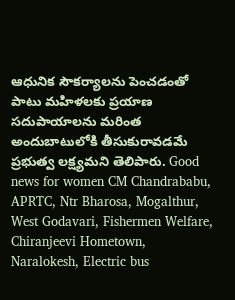ఆధునిక సౌకర్యాలను పెంచడంతో పాటు మహిళలకు ప్రయాణ సదుపాయాలను మరింత అందుబాటులోకి తీసుకురావడమే ప్రభుత్వ లక్ష్యమని తెలిపారు. Good news for women CM Chandrababu, APRTC, Ntr Bharosa, Mogalthur, West Godavari, Fishermen Welfare, Chiranjeevi Hometown, Naralokesh, Electric bus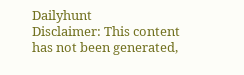Dailyhunt
Disclaimer: This content has not been generated,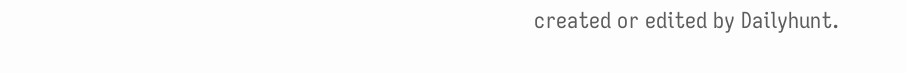created or edited by Dailyhunt.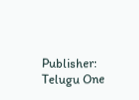Publisher: Telugu One